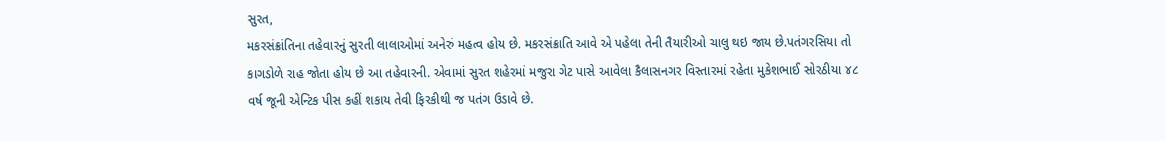સુરત,
મકરસંક્રાંતિના તહેવારનું સુરતી લાલાઓમાં અનેરું મહત્વ હોય છે. મકરસંક્રાતિ આવે એ પહેલા તેની તૈયારીઓ ચાલુ થઇ જાય છે.પતંગરસિયા તો કાગડોળે રાહ જોતા હોય છે આ તહેવારની. એવામાં સુરત શહેરમાં મજુરા ગેટ પાસે આવેલા કૈલાસનગર વિસ્તારમાં રહેતા મુકેશભાઈ સોરઠીયા ૪૮ વર્ષ જૂની એન્ટિક પીસ કહીં શકાય તેવી ફિરકીથી જ પતંગ ઉડાવે છે.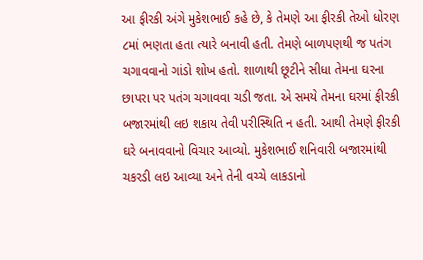આ ફીરકી અંગે મુકેશભાઈ કહે છે, કે તેમણે આ ફીરકી તેઓ ધોરણ ૮માં ભણતા હતા ત્યારે બનાવી હતી. તેમણે બાળપણથી જ પતંગ ચગાવવાનો ગાંડો શોખ હતો. શાળાથી છૂટીને સીધા તેમના ઘરના છાપરા પર પતંગ ચગાવવા ચડી જતા. એ સમયે તેમના ઘરમાં ફીરકી બજારમાંથી લઇ શકાય તેવી પરીસ્થિતિ ન હતી. આથી તેમણે ફીરકી ઘરે બનાવવાનો વિચાર આવ્યો. મુકેશભાઈ શનિવારી બજારમાંથી ચકરડી લઇ આવ્યા અને તેની વચ્ચે લાકડાનો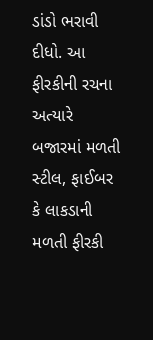ડાંડો ભરાવી દીધો. આ ફીરકીની રચના અત્યારે બજારમાં મળતી સ્ટીલ, ફાઈબર કે લાકડાની મળતી ફીરકી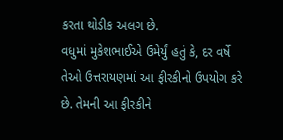કરતા થોડીક અલગ છે.
વધુમાં મુકેશભાઈએ ઉમેર્યું હતું કે, દર વર્ષે તેઓ ઉત્તરાયણમાં આ ફીરકીનો ઉપયોગ કરે છે. તેમની આ ફીરકીને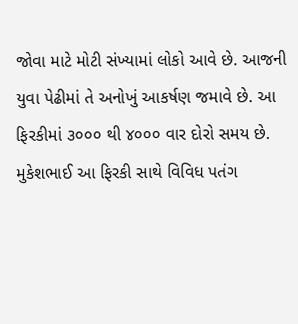જોવા માટે મોટી સંખ્યામાં લોકો આવે છે. આજની યુવા પેઢીમાં તે અનોખું આકર્ષણ જમાવે છે. આ ફિરકીમાં ૩૦૦૦ થી ૪૦૦૦ વાર દોરો સમય છે. મુકેશભાઈ આ ફિરકી સાથે વિવિધ પતંગ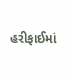હરીફાઈમાં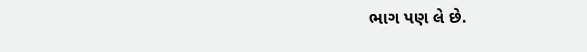ભાગ પણ લે છે.